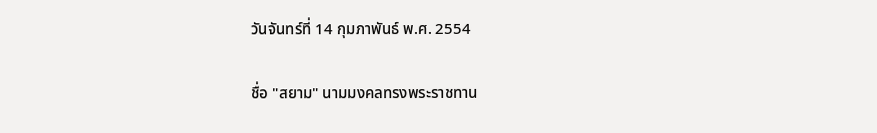วันจันทร์ที่ 14 กุมภาพันธ์ พ.ศ. 2554

ชื่อ "สยาม" นามมงคลทรงพระราชทาน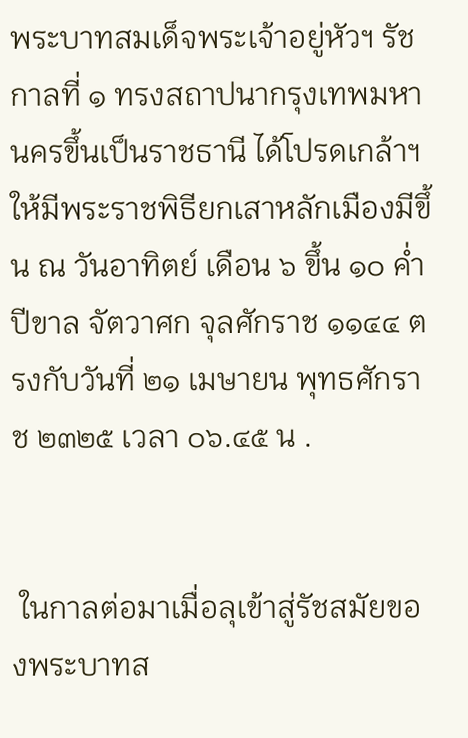พระบาทสมเด็จพระเจ้าอยู่หัวฯ รัชกาลที่ ๑ ทรงสถาปนากรุงเทพมหานครขึ้นเป็นราชธานี ได้โปรดเกล้าฯให้มีพระราชพิธียกเสาหลักเมืองมีขึ้น ณ วันอาทิตย์ เดือน ๖ ขึ้น ๑๐ ค่ำ ปีขาล จัตวาศก จุลศักราช ๑๑๔๔ ตรงกับวันที่ ๒๑ เมษายน พุทธศักราช ๒๓๒๕ เวลา ๐๖.๔๕ น .


 ในกาลต่อมาเมื่อลุเข้าสู่รัชสมัยของพระบาทส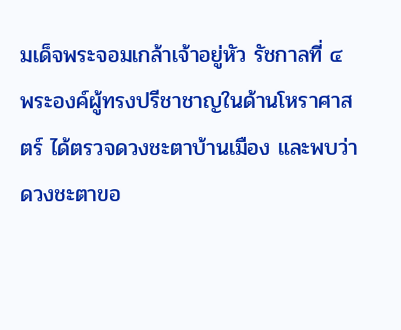มเด็จพระจอมเกล้าเจ้าอยู่หัว รัชกาลที่ ๔ พระองค์ผู้ทรงปรีชาชาญในด้านโหราศาสตร์ ได้ตรวจดวงชะตาบ้านเมือง และพบว่าดวงชะตาขอ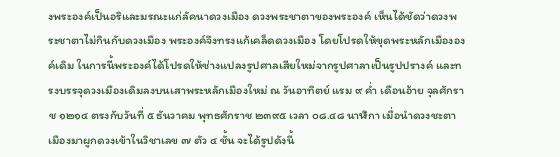งพระองค์เป็นอริและมรณะแก่ลัคนาดวงเมือง ดวงพระชาตาของพระองค์ เห็นได้ชัดว่าดวงพระชาตาไม่กินกับดวงเมือง พระองค์จึงทรงแก้เคล็ดดวงเมือง โดยโปรดให้ขุดพระหลักเมืององค์เดิม ในการนี้พระองค์ได้โปรดให้ช่างแปลงรูปศาลเสียใหม่จากรูปศาลาเป็นรูปปรางค์ และทรงบรรจุดวงเมืองเดิมลงบนเสาพระหลักเมืองใหม่ ณ วันอาทิตย์ แรม ๙ ค่ำ เดือนอ้าย จุลศักราช ๑๒๑๔ ตรงกับวันที่ ๕ ธันวาคม พุทธศักราช ๒๓๙๕ เวลา ๐๘.๔๘ นาฬิกา เมื่อนำดวงชะตาเมืองมาผูกดวงเข้าในวิชาเลข ๗ ตัว ๔ ชั้น จะได้รูปดังนี้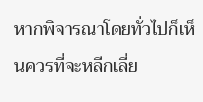หากพิจารณาโดยทั่วไปก็เห็นควรที่จะหลีกเลี่ย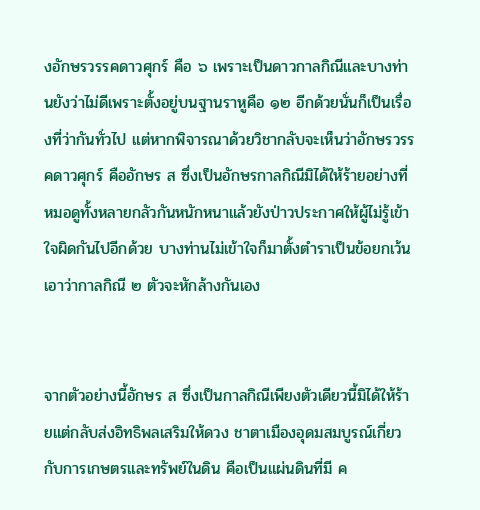งอักษรวรรคดาวศุกร์ คือ ๖ เพราะเป็นดาวกาลกิณีและบางท่านยังว่าไม่ดีเพราะตั้งอยู่บนฐานราหูคือ ๑๒ อีกด้วยนั่นก็เป็นเรื่องที่ว่ากันทั่วไป แต่หากพิจารณาด้วยวิชากลับจะเห็นว่าอักษรวรรคดาวศุกร์ คืออักษร ส ซึ่งเป็นอักษรกาลกิณีมิได้ให้ร้ายอย่างที่หมอดูทั้งหลายกลัวกันหนักหนาแล้วยังป่าวประกาศให้ผู้ไม่รู้เข้าใจผิดกันไปอีกด้วย บางท่านไม่เข้าใจก็มาตั้งตำราเป็นข้อยกเว้นเอาว่ากาลกิณี ๒ ตัวจะหักล้างกันเอง


จากตัวอย่างนี้อักษร ส ซึ่งเป็นกาลกิณีเพียงตัวเดียวนี้มิได้ให้ร้ายแต่กลับส่งอิทธิพลเสริมให้ดวง ชาตาเมืองอุดมสมบูรณ์เกี่ยวกับการเกษตรและทรัพย์ในดิน คือเป็นแผ่นดินที่มี ค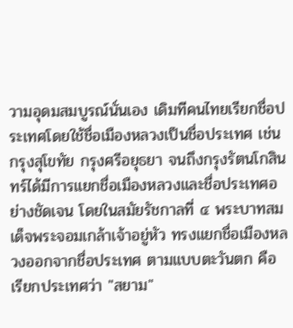วามอุดมสมบูรณ์นั่นเอง เดิมทีคนไทยเรียกชื่อประเทศโดยใช้ชื่อเมืองหลวงเป็นชื่อประเทศ เช่น กรุงสุโขทัย กรุงศรีอยุธยา จนถึงกรุงรัตนโกสินทร์ได้มีการแยกชื่อเมืองหลวงและชื่อประเทศอย่างชัดเจน โดยในสมัยรัชกาลที่ ๔ พระบาทสมเด็จพระจอมเกล้าเจ้าอยู่หัว ทรงแยกชื่อเมืองหลวงออกจากชื่อประเทศ ตามแบบตะวันตก คือ เรียกประเทศว่า "สยาม"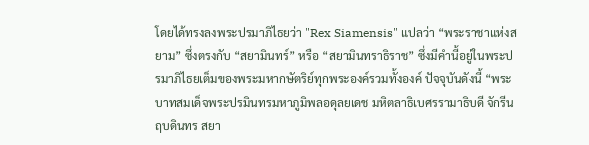โดยได้ทรงลงพระปรมาภิไธยว่า "Rex Siamensis" แปลว่า “พระราชาแห่งสยาม” ซึ่งตรงกับ “สยามินทร์” หรือ “สยามินทราธิราช” ซึ่งมีคำนี้อยู่ในพระปรมาภิไธยเต็มของพระมหากษัตริย์ทุกพระองค์รวมทั้งองค์ ปัจจุบันดังนี้ “พระบาทสมเด็จพระปรมินทรมหาภูมิพลอดุลยเดช มหิตลาธิเบศรรามาธิบดี จักรีนฤบดินทร สยา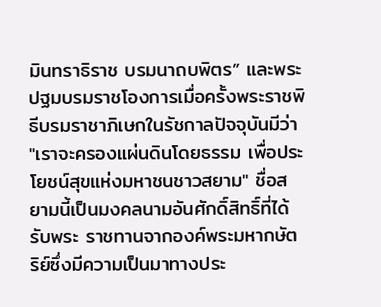มินทราธิราช บรมนาถบพิตร” และพระปฐมบรมราชโองการเมื่อครั้งพระราชพิธีบรมราชาภิเษกในรัชกาลปัจจุบันมีว่า "เราจะครองแผ่นดินโดยธรรม เพื่อประโยชน์สุขแห่งมหาชนชาวสยาม" ชื่อสยามนี้เป็นมงคลนามอันศักดิ์สิทธิ์ที่ได้รับพระ ราชทานจากองค์พระมหากษัตริย์ซึ่งมีความเป็นมาทางประ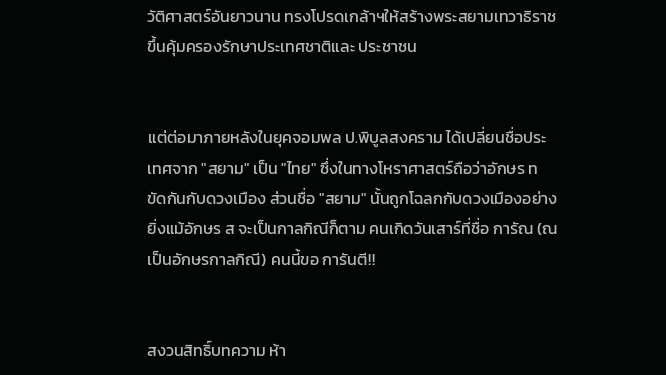วัติศาสตร์อันยาวนาน ทรงโปรดเกล้าฯให้สร้างพระสยามเทวาธิราชขึ้นคุ้มครองรักษาประเทศชาติและ ประชาชน


แต่ต่อมาภายหลังในยุคจอมพล ป.พิบูลสงคราม ได้เปลี่ยนชื่อประเทศจาก "สยาม" เป็น "ไทย" ซึ่งในทางโหราศาสตร์ถือว่าอักษร ท ขัดกันกับดวงเมือง ส่วนชื่อ "สยาม" นั้นถูกโฉลกกับดวงเมืองอย่างยิ่งแม้อักษร ส จะเป็นกาลกิณีก็ตาม คนเกิดวันเสาร์ที่ชื่อ การัณ (ณ เป็นอักษรกาลกิณี) คนนี้ขอ การันตี!!


สงวนสิทธิ์บทความ ห้า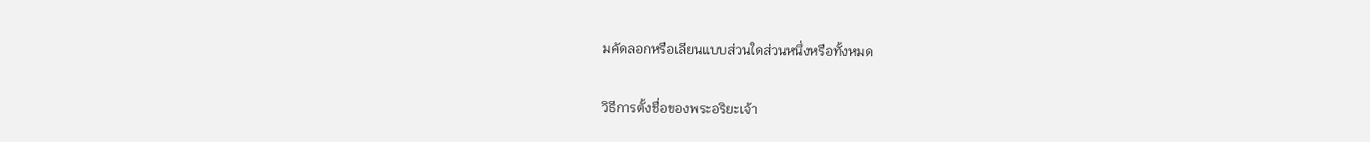มคัดลอกหรือเลียนแบบส่วนใดส่วนหนึ่งหรือทั้งหมด

วิธีการตั้งชื่อของพระอริยะเจ้า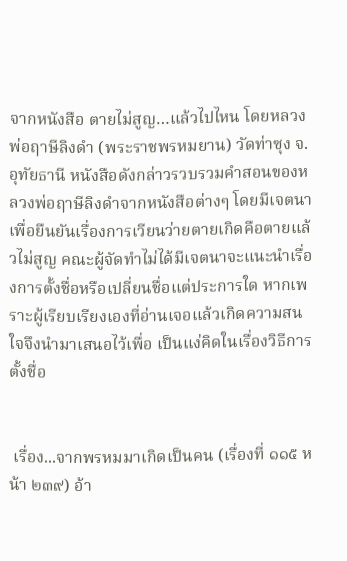จากหนังสือ ตายไม่สูญ…แล้วไปไหน โดยหลวงพ่อฤาษีลิงดำ (พระราชพรหมยาน) วัดท่าซุง จ.อุทัยธานี หนังสือดังกล่าวรวบรวมคำสอนของหลวงพ่อฤาษีลิงดำจากหนังสือต่างๆ โดยมีเจตนาเพื่อยืนยันเรื่องการเวียนว่ายตายเกิดคือตายแล้วไม่สูญ คณะผู้จัดทำไม่ได้มีเจตนาจะแนะนำเรื่องการตั้งชื่อหรือเปลี่ยนชื่อแต่ประการใด หากเพราะผู้เรียบเรียงเองที่อ่านเจอแล้วเกิดความสนใจจึงนำมาเสนอไว้เพื่อ เป็นแง่คิดในเรื่องวิธีการตั้งชื่อ


 เรื่อง...จากพรหมมาเกิดเป็นคน (เรื่องที่ ๑๑๕ หน้า ๒๓๙) อ้า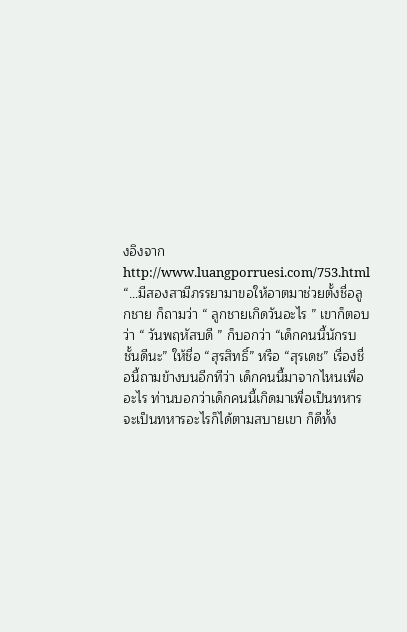งอิงจาก http://www.luangporruesi.com/753.html “…มีสองสามีภรรยามาขอให้อาตมาช่วยตั้งชื่อลูกชาย ก็ถามว่า “ ลูกชายเกิดวันอะไร ” เขาก็ตอบว่า “ วันพฤหัสบดี ” ก็บอกว่า “เด็กคนนี้นักรบชั้นดีนะ” ให้ชื่อ “สุรสิทธิ์” หรือ “สุรเดช” เรื่องชื่อนี้ถามข้างบนอีกทีว่า เด็กคนนี้มาจากไหนเพื่ออะไร ท่านบอกว่าเด็กคนนี้เกิดมาเพื่อเป็นทหาร จะเป็นทหารอะไรก็ได้ตามสบายเขา ก็ดีทั้ง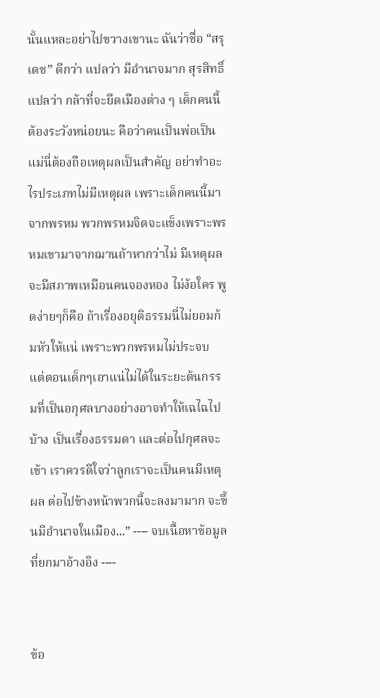นั้นแหละอย่าไปขวางเขานะ ฉันว่าชื่อ “สรุเดช” ดีกว่า แปลว่า มีอำนาจมาก สุรสิทธิ์ แปลว่า กล้าที่จะยึดเมืองต่าง ๆ เด็กคนนี้ต้องระวังหน่อยนะ คือว่าคนเป็นพ่อเป็นแม่นี่ต้องถือเหตุผลเป็นสำคัญ อย่าทำอะไรประเภทไม่มีเหตุผล เพราะเด็กคนนี้มาจากพรหม พวกพรหมจิตจะแข็งเพราะพรหมเขามาจากฌานถ้าหากว่าไม่ มีเหตุผลจะมีสภาพเหมือนคนจองหอง ไม่ง้อใคร พูดง่ายๆก็คือ ถ้าเรื่องอยุติธรรมนี่ไม่ยอมก้มหัวให้แน่ เพราะพวกพรหมไม่ประจบ แต่ตอนเด็กๆเอาแน่ไม่ได้ในระยะต้นกรรมที่เป็นอกุศลบางอย่างอาจทำให้เฉไฉไป บ้าง เป็นเรื่องธรรมดา และต่อไปกุศลจะเข้า เราควรดีใจว่าลูกเราจะเป็นคนมีเหตุผล ต่อไปข้างหน้าพวกนี้จะลงมามาก จะขึ้นมีอำนาจในเมือง...” ---- จบเนื้อหาข้อมูลที่ยกมาอ้างอิง ----


ข้อ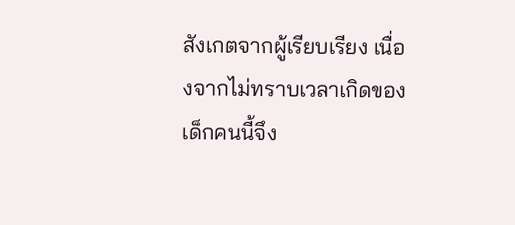สังเกตจากผู้เรียบเรียง เนื่องจากไม่ทราบเวลาเกิดของเด็กคนนี้จึง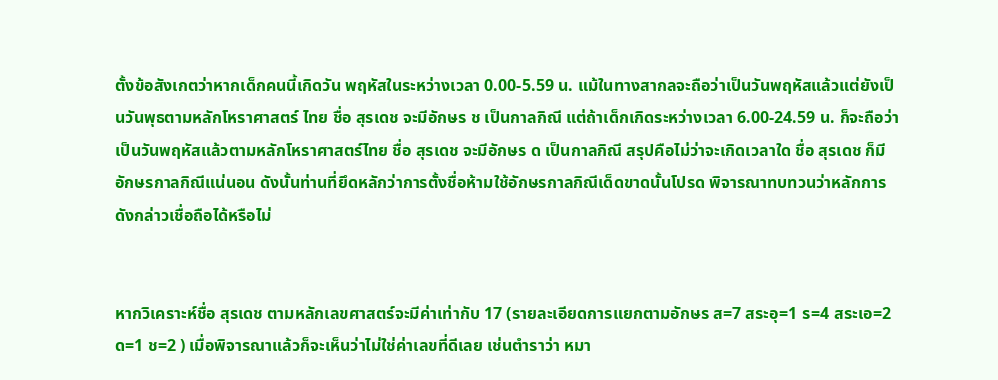ตั้งข้อสังเกตว่าหากเด็กคนนี้เกิดวัน พฤหัสในระหว่างเวลา 0.00-5.59 น. แม้ในทางสากลจะถือว่าเป็นวันพฤหัสแล้วแต่ยังเป็นวันพุธตามหลักโหราศาสตร์ ไทย ชื่อ สุรเดช จะมีอักษร ช เป็นกาลกิณี แต่ถ้าเด็กเกิดระหว่างเวลา 6.00-24.59 น. ก็จะถือว่าเป็นวันพฤหัสแล้วตามหลักโหราศาสตร์ไทย ชื่อ สุรเดช จะมีอักษร ด เป็นกาลกิณี สรุปคือไม่ว่าจะเกิดเวลาใด ชื่อ สุรเดช ก็มีอักษรกาลกิณีแน่นอน ดังนั้นท่านที่ยึดหลักว่าการตั้งชื่อห้ามใช้อักษรกาลกิณีเด็ดขาดนั้นโปรด พิจารณาทบทวนว่าหลักการดังกล่าวเชื่อถือได้หรือไม่


หากวิเคราะห์ชื่อ สุรเดช ตามหลักเลขศาสตร์จะมีค่าเท่ากับ 17 (รายละเอียดการแยกตามอักษร ส=7 สระอุ=1 ร=4 สระเอ=2 ด=1 ช=2 ) เมื่อพิจารณาแล้วก็จะเห็นว่าไม่ใช่ค่าเลขที่ดีเลย เช่นตำราว่า หมา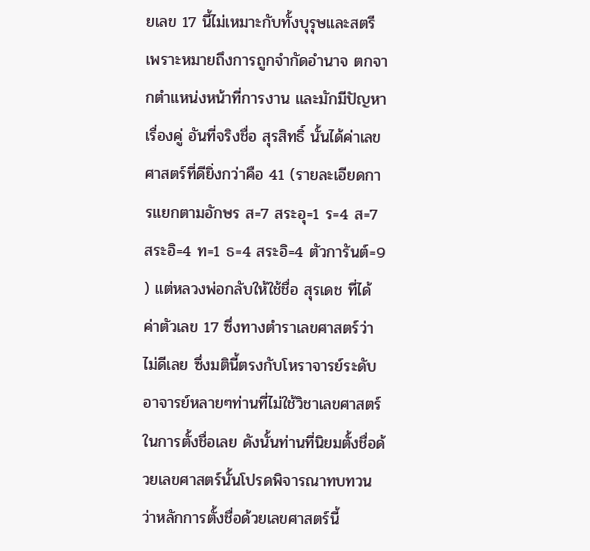ยเลข 17 นี้ไม่เหมาะกับทั้งบุรุษและสตรีเพราะหมายถึงการถูกจำกัดอำนาจ ตกจากตำแหน่งหน้าที่การงาน และมักมีปัญหาเรื่องคู่ อันที่จริงชื่อ สุรสิทธิ์ นั้นได้ค่าเลขศาสตร์ที่ดียิ่งกว่าคือ 41 (รายละเอียดการแยกตามอักษร ส=7 สระอุ=1 ร=4 ส=7 สระอิ=4 ท=1 ธ=4 สระอิ=4 ตัวการันต์=9 ) แต่หลวงพ่อกลับให้ใช้ชื่อ สุรเดช ที่ได้ค่าตัวเลข 17 ซึ่งทางตำราเลขศาสตร์ว่าไม่ดีเลย ซึ่งมตินี้ตรงกับโหราจารย์ระดับอาจารย์หลายๆท่านที่ไม่ใช้วิชาเลขศาสตร์ในการตั้งชื่อเลย ดังนั้นท่านที่นิยมตั้งชื่อด้วยเลขศาสตร์นั้นโปรดพิจารณาทบทวนว่าหลักการตั้งชื่อด้วยเลขศาสตร์นี้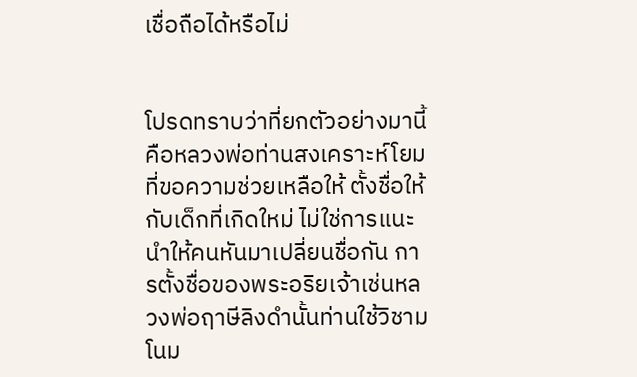เชื่อถือได้หรือไม่


โปรดทราบว่าที่ยกตัวอย่างมานี้คือหลวงพ่อท่านสงเคราะห์โยมที่ขอความช่วยเหลือให้ ตั้งชื่อให้กับเด็กที่เกิดใหม่ ไม่ใช่การแนะนำให้คนหันมาเปลี่ยนชื่อกัน การตั้งชื่อของพระอริยเจ้าเช่นหลวงพ่อฤาษีลิงดำนั้นท่านใช้วิชามโนม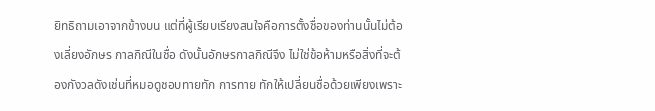ยิทธิถามเอาจากข้างบน แต่ที่ผู้เรียบเรียงสนใจคือการตั้งชื่อของท่านนั้นไม่ต้องเลี่ยงอักษร กาลกิณีในชื่อ ดังนั้นอักษรกาลกิณีจึง ไม่ใช่ข้อห้ามหรือสิ่งที่จะต้องกังวลดังเช่นที่หมอดูชอบทายทัก การทาย ทักให้เปลี่ยนชื่อด้วยเพียงเพราะ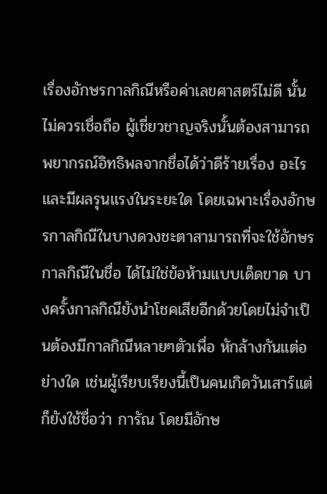เรื่องอักษรกาลกิณีหรือค่าเลขศาสตร์ไม่ดี นั้นไม่ควรเชื่อถือ ผู้เชี่ยวชาญจริงนั้นต้องสามารถพยากรณ์อิทธิพลจากชื่อได้ว่าดีร้ายเรื่อง อะไรและมีผลรุนแรงในระยะใด โดยเฉพาะเรื่องอักษรกาลกิณีในบางดวงชะตาสามารถที่จะใช้อักษรกาลกิณีในชื่อ ได้ไม่ใช่ข้อห้ามแบบเด็ดขาด บางครั้งกาลกิณียังนำโชคเสียอีกด้วยโดยไม่จำเป็นต้องมีกาลกิณีหลายๆตัวเพื่อ หักล้างกันแต่อย่างใด เช่นผู้เรียบเรียงนี้เป็นคนเกิดวันเสาร์แต่ก็ยังใช้ชื่อว่า การัณ โดยมีอักษ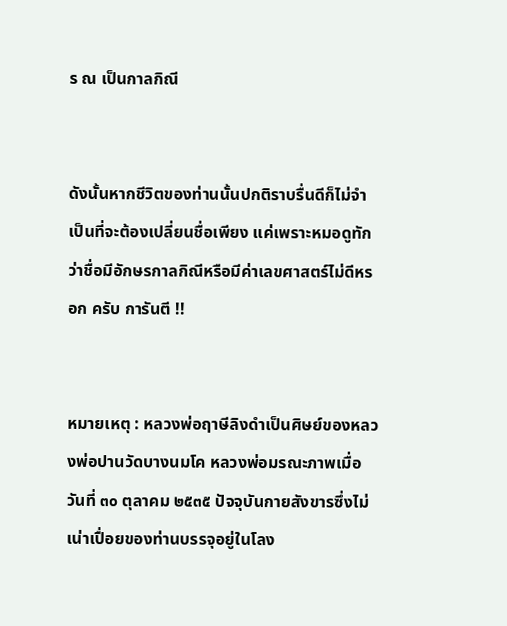ร ณ เป็นกาลกิณี


ดังนั้นหากชีวิตของท่านนั้นปกติราบรื่นดีก็ไม่จำเป็นที่จะต้องเปลี่ยนชื่อเพียง แค่เพราะหมอดูทักว่าชื่อมีอักษรกาลกิณีหรือมีค่าเลขศาสตร์ไม่ดีหรอก ครับ การันตี !!


หมายเหตุ : หลวงพ่อฤาษีลิงดำเป็นศิษย์ของหลวงพ่อปานวัดบางนมโค หลวงพ่อมรณะภาพเมื่อวันที่ ๓๐ ตุลาคม ๒๕๓๕ ปัจจุบันกายสังขารซึ่งไม่เน่าเปื่อยของท่านบรรจุอยู่ในโลง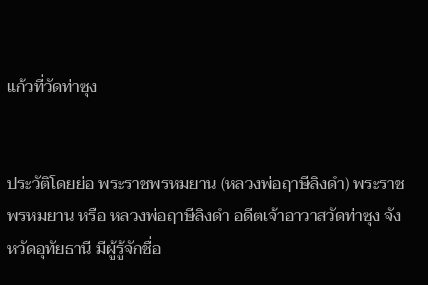แก้วที่วัดท่าซุง


ประวัติโดยย่อ พระราชพรหมยาน (หลวงพ่อฤาษีลิงดำ) พระราชพรหมยาน หรือ หลวงพ่อฤาษีลิงดำ อดีตเจ้าอาวาสวัดท่าซุง จังหวัดอุทัยธานี มีผู้รู้จักชื่อ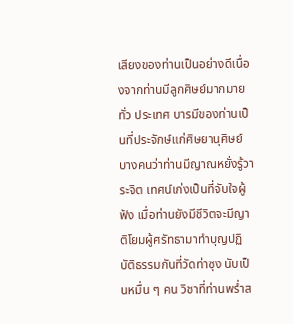เสียงของท่านเป็นอย่างดีเนื่องจากท่านมีลูกศิษย์มากมายทั่ว ประเทศ บารมีของท่านเป็นที่ประจักษ์แก่ศิษยานุศิษย์ บางคนว่าท่านมีญาณหยั่งรู้วาระจิต เทศน์เก่งเป็นที่จับใจผู้ฟัง เมื่อท่านยังมีชีวิตจะมีญาติโยมผู้ศรัทธามาทำบุญปฏิบัติธรรมกันที่วัดท่าซุง นับเป็นหมื่น ๆ คน วิชาที่ท่านพร่ำส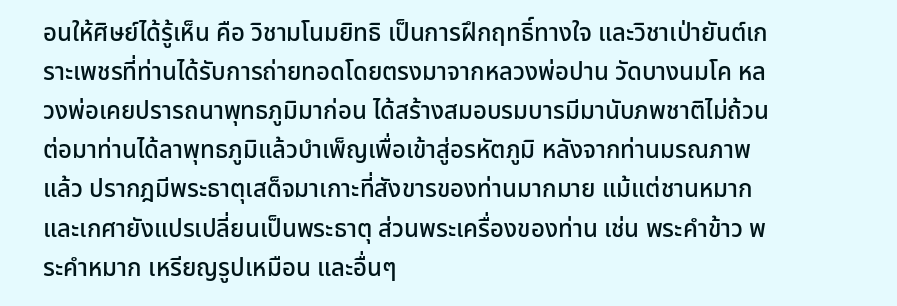อนให้ศิษย์ได้รู้เห็น คือ วิชามโนมยิทธิ เป็นการฝึกฤทธิ์ทางใจ และวิชาเป่ายันต์เกราะเพชรที่ท่านได้รับการถ่ายทอดโดยตรงมาจากหลวงพ่อปาน วัดบางนมโค หลวงพ่อเคยปรารถนาพุทธภูมิมาก่อน ได้สร้างสมอบรมบารมีมานับภพชาติไม่ถ้วน ต่อมาท่านได้ลาพุทธภูมิแล้วบำเพ็ญเพื่อเข้าสู่อรหัตภูมิ หลังจากท่านมรณภาพแล้ว ปรากฎมีพระธาตุเสด็จมาเกาะที่สังขารของท่านมากมาย แม้แต่ชานหมากและเกศายังแปรเปลี่ยนเป็นพระธาตุ ส่วนพระเครื่องของท่าน เช่น พระคำข้าว พระคำหมาก เหรียญรูปเหมือน และอื่นๆ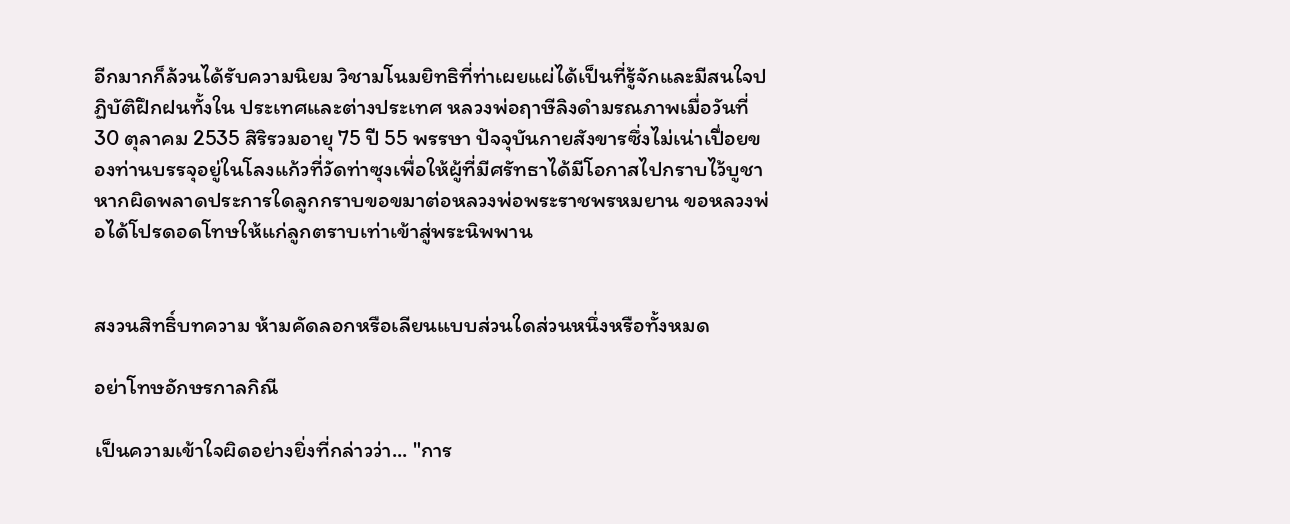อีกมากก็ล้วนได้รับความนิยม วิชามโนมยิทธิที่ท่าเผยแผ่ได้เป็นที่รู้จักและมีสนใจปฏิบัติฝึกฝนทั้งใน ประเทศและต่างประเทศ หลวงพ่อฤาษีลิงดำมรณภาพเมื่อวันที่ 30 ตุลาคม 2535 สิริรวมอายุ 75 ปี 55 พรรษา ปัจจุบันกายสังขารซึ่งไม่เน่าเปื่อยของท่านบรรจุอยู่ในโลงแก้วที่วัดท่าซุงเพื่อให้ผู้ที่มีศรัทธาได้มีโอกาสไปกราบไว้บูชา หากผิดพลาดประการใดลูกกราบขอขมาต่อหลวงพ่อพระราชพรหมยาน ขอหลวงพ่อได้โปรดอดโทษให้แก่ลูกตราบเท่าเข้าสู่พระนิพพาน


สงวนสิทธิ์บทความ ห้ามคัดลอกหรือเลียนแบบส่วนใดส่วนหนึ่งหรือทั้งหมด

อย่าโทษอักษรกาลกิณี

เป็นความเข้าใจผิดอย่างยิ่งที่กล่าวว่า... "การ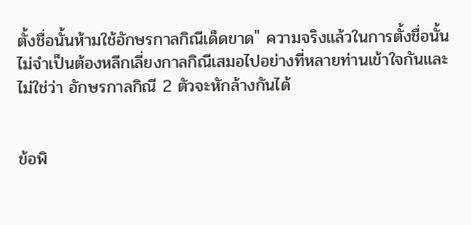ตั้งชื่อนั้นห้ามใช้อักษรกาลกิณีเด็ดขาด" ความจริงแล้วในการตั้งชื่อนั้นไม่จำเป็นต้องหลีกเลี่ยงกาลกิณีเสมอไปอย่างที่หลายท่านเข้าใจกันและไม่ใช่ว่า อักษรกาลกิณี 2 ตัวจะหักล้างกันได้


ข้อพิ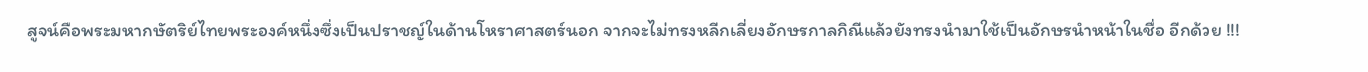สูจน์คือพระมหากษัตริย์ไทยพระองค์หนึ่งซึ่งเป็นปราชญ์ในด้านโหราศาสตร์นอก จากจะไม่ทรงหลีกเลี่ยงอักษรกาลกิณีแล้วยังทรงนำมาใช้เป็นอักษรนำหน้าในชื่อ อีกด้วย !!!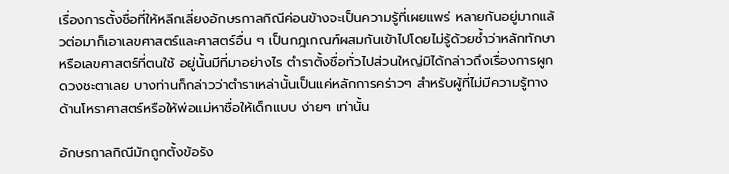เรื่องการตั้งชื่อที่ให้หลีกเลี่ยงอักษรกาลกิณีค่อนข้างจะเป็นความรู้ที่เผยแพร่ หลายกันอยู่มากแล้วต่อมาก็เอาเลขศาสตร์และศาสตร์อื่น ๆ เป็นกฎเกณฑ์ผสมกันเข้าไปโดยไม่รู้ด้วยซ้ำว่าหลักทักษาหรือเลขศาสตร์ที่ตนใช้ อยู่นั้นมีที่มาอย่างไร ตำราตั้งชื่อทั่วไปส่วนใหญ่มิได้กล่าวถึงเรื่องการผูกดวงชะตาเลย บางท่านก็กล่าวว่าตำราเหล่านั้นเป็นแค่หลักการคร่าวๆ สำหรับผู้ที่ไม่มีความรู้ทางด้านโหราศาสตร์หรือให้พ่อแม่หาชื่อให้เด็กแบบ ง่ายๆ เท่านั้น

อักษรกาลกิณีมักถูกตั้งข้อรัง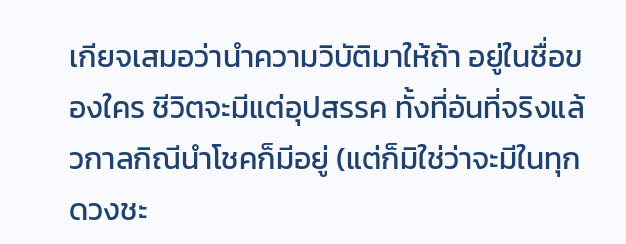เกียจเสมอว่านำความวิบัติมาให้ถ้า อยู่ในชื่อของใคร ชีวิตจะมีแต่อุปสรรค ทั้งที่อันที่จริงแล้วกาลกิณีนำโชคก็มีอยู่ (แต่ก็มิใช่ว่าจะมีในทุกดวงชะ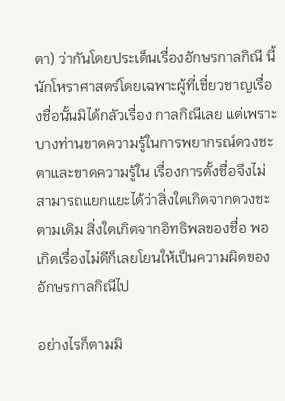ตา) ว่ากันโดยประเด็นเรื่องอักษรกาลกิณี นี้ นักโหราศาสตร์โดยเฉพาะผู้ที่เชี่ยวชาญเรื่องชื่อนั้นมิได้กลัวเรื่อง กาลกิณีเลย แต่เพราะบางท่านขาดความรู้ในการพยากรณ์ดวงชะตาและขาดความรู้ใน เรื่องการตั้งชื่อจึงไม่สามารถแยกแยะได้ว่าสิ่งใดเกิดจากดวงชะตามเดิม สิ่งใดเกิดจากอิทธิพลของชื่อ พอเกิดเรื่องไม่ดีก็เลยโยนให้เป็นความผิดของอักษรกาลกิณีไป

อย่างไรก็ตามมิ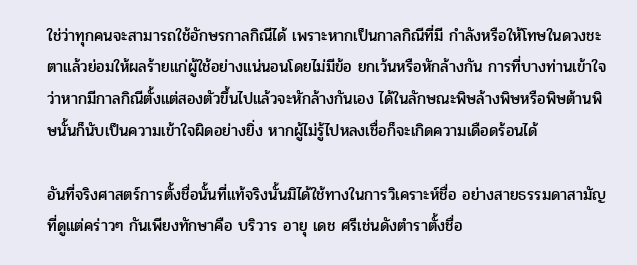ใช่ว่าทุกคนจะสามารถใช้อักษรกาลกิณีได้ เพราะหากเป็นกาลกิณีที่มี กำลังหรือให้โทษในดวงชะตาแล้วย่อมให้ผลร้ายแก่ผู้ใช้อย่างแน่นอนโดยไม่มีข้อ ยกเว้นหรือหักล้างกัน การที่บางท่านเข้าใจว่าหากมีกาลกิณีตั้งแต่สองตัวขึ้นไปแล้วจะหักล้างกันเอง ได้ในลักษณะพิษล้างพิษหรือพิษต้านพิษนั้นก็นับเป็นความเข้าใจผิดอย่างยิ่ง หากผู้ไม่รู้ไปหลงเชื่อก็จะเกิดความเดือดร้อนได้

อันที่จริงศาสตร์การตั้งชื่อนั้นที่แท้จริงนั้นมิได้ใช้ทางในการวิเคราะห์ชื่อ อย่างสายธรรมดาสามัญที่ดูแต่คร่าวๆ กันเพียงทักษาคือ บริวาร อายุ เดช ศรีเช่นดังตำราตั้งชื่อ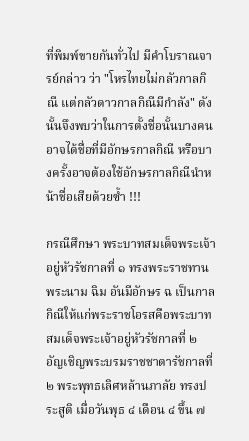ที่พิมพ์ขายกันทั่วไป มีคำโบราณจารย์กล่าว ว่า "โหรไทยไม่กลัวกาลกิณี แต่กลัวดาวกาลกิณีมีกำลัง" ดังนั้นจึงพบว่าในการตั้งชื่อนั้นบางคนอาจได้ชื่อที่มีอักษรกาลกิณี หรือบางครั้งอาจต้องใช้อักษรกาลกิณีนำหน้าชื่อเสียด้วยซ้ำ !!!

กรณีศึกษา พระบาทสมเด็จพระเจ้าอยู่หัวรัชกาลที่ ๑ ทรงพระราชทานพระนาม ฉิม อันมีอักษร ฉ เป็นกาลกิณีให้แก่พระราชโอรสคือพระบาทสมเด็จพระเจ้าอยู่หัวรัชกาลที่ ๒ อัญเชิญพระบรมราชชาตารัชกาลที่ ๒ พระพุทธเลิศหล้านภาลัย ทรงประสูติ เมื่อวันพุธ ๔ เดือน ๔ ขึ้น ๗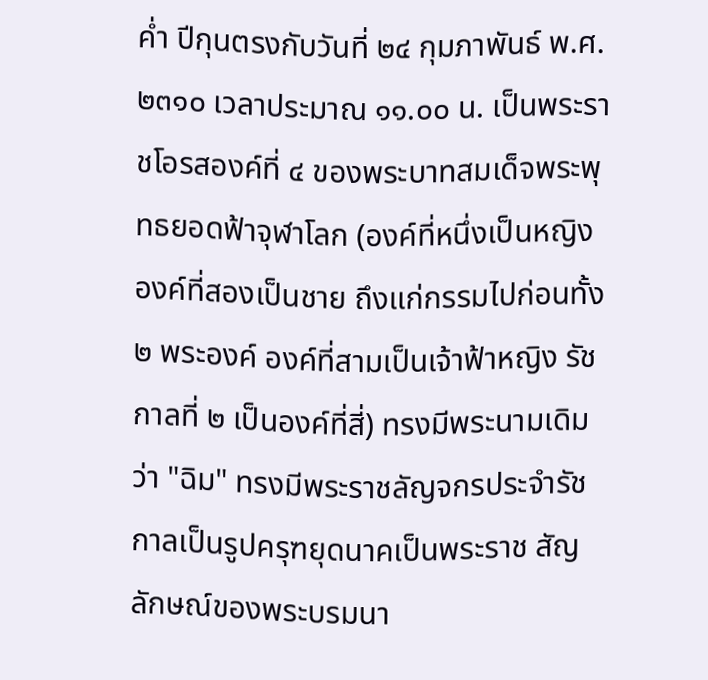ค่ำ ปีกุนตรงกับวันที่ ๒๔ กุมภาพันธ์ พ.ศ.๒๓๑๐ เวลาประมาณ ๑๑.๐๐ น. เป็นพระราชโอรสองค์ที่ ๔ ของพระบาทสมเด็จพระพุทธยอดฟ้าจุฬาโลก (องค์ที่หนึ่งเป็นหญิง องค์ที่สองเป็นชาย ถึงแก่กรรมไปก่อนทั้ง ๒ พระองค์ องค์ที่สามเป็นเจ้าฟ้าหญิง รัชกาลที่ ๒ เป็นองค์ที่สี่) ทรงมีพระนามเดิมว่า "ฉิม" ทรงมีพระราชลัญจกรประจำรัชกาลเป็นรูปครุฑยุดนาคเป็นพระราช สัญลักษณ์ของพระบรมนา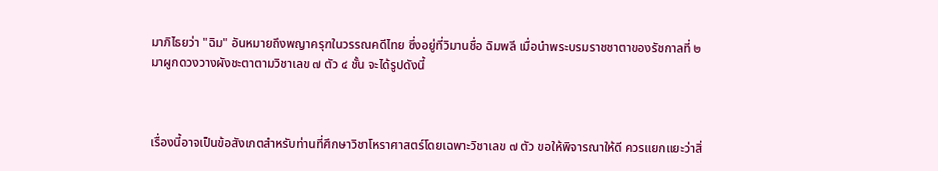มาภิไธยว่า "ฉิม" อันหมายถึงพญาครุฑในวรรณคดีไทย ซึ่งอยู่ที่วิมานชื่อ ฉิมพลี เมื่อนำพระบรมราชชาตาของรัชกาลที่ ๒ มาผูกดวงวางผังชะตาตามวิชาเลข ๗ ตัว ๔ ชั้น จะได้รูปดังนี้



เรื่องนี้อาจเป็นข้อสังเกตสำหรับท่านที่ศึกษาวิชาโหราศาสตร์โดยเฉพาะวิชาเลข ๗ ตัว ขอให้พิจารณาให้ดี ควรแยกแยะว่าสิ่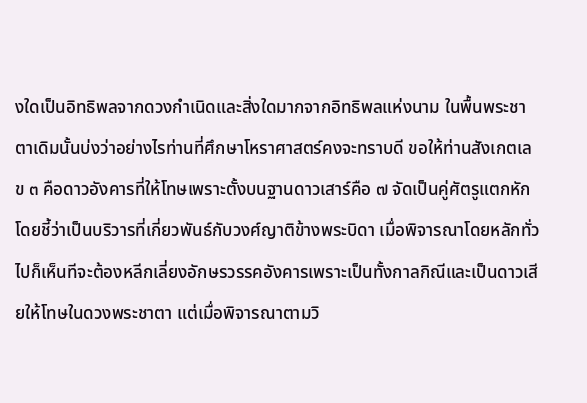งใดเป็นอิทธิพลจากดวงกำเนิดและสิ่งใดมากจากอิทธิพลแห่งนาม ในพื้นพระชาตาเดิมนั้นบ่งว่าอย่างไรท่านที่ศึกษาโหราศาสตร์คงจะทราบดี ขอให้ท่านสังเกตเลข ๓ คือดาวอังคารที่ให้โทษเพราะตั้งบนฐานดาวเสาร์คือ ๗ จัดเป็นคู่ศัตรูแตกหัก โดยชี้ว่าเป็นบริวารที่เกี่ยวพันธ์กับวงศ์ญาติข้างพระบิดา เมื่อพิจารณาโดยหลักทั่วไปก็เห็นทีจะต้องหลีกเลี่ยงอักษรวรรคอังคารเพราะเป็นทั้งกาลกิณีและเป็นดาวเสียให้โทษในดวงพระชาตา แต่เมื่อพิจารณาตามวิ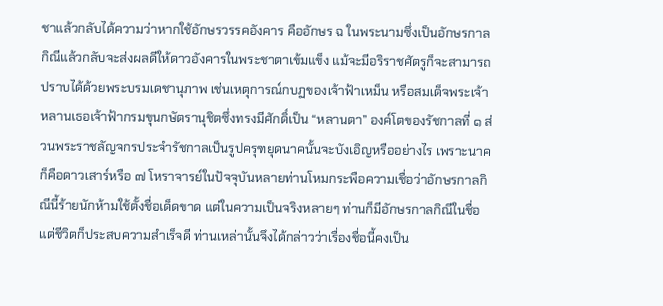ชาแล้วกลับได้ความว่าหากใช้อักษรวรรคอังคาร คืออักษร ฉ ในพระนามซึ่งเป็นอักษรกาลกิณีแล้วกลับจะส่งผลดีให้ดาวอังคารในพระชาตาเข้มแข็ง แม้จะมีอริราชศัตรูก็จะสามารถปราบได้ด้วยพระบรมเดชานุภาพ เช่นเหตุการณ์กบฏของเจ้าฟ้าเหม็น หรือสมเด็จพระเจ้าหลานเธอเจ้าฟ้ากรมขุนกษัตรานุชิตซึ่งทรงมีศักดิ์เป็น “หลานตา” องค์โตของรัชกาลที่ ๑ ส่วนพระราชลัญจกรประจำรัชกาลเป็นรูปครุฑยุดนาคนั้นจะบังเอิญหรืออย่างไร เพราะนาคก็คือดาวเสาร์หรือ ๗ โหราจารย์ในปัจจุบันหลายท่านโหมกระพือความเชื่อว่าอักษรกาลกิณีนี้ร้ายนักห้ามใช้ตั้งชื่อเด็ดขาด แต่ในความเป็นจริงหลายๆ ท่านก็มีอักษรกาลกิณีในชื่อแต่ชีวิตก็ประสบความสำเร็จดี ท่านเหล่านั้นจึงได้กล่าวว่าเรื่องชื่อนี้คงเป็น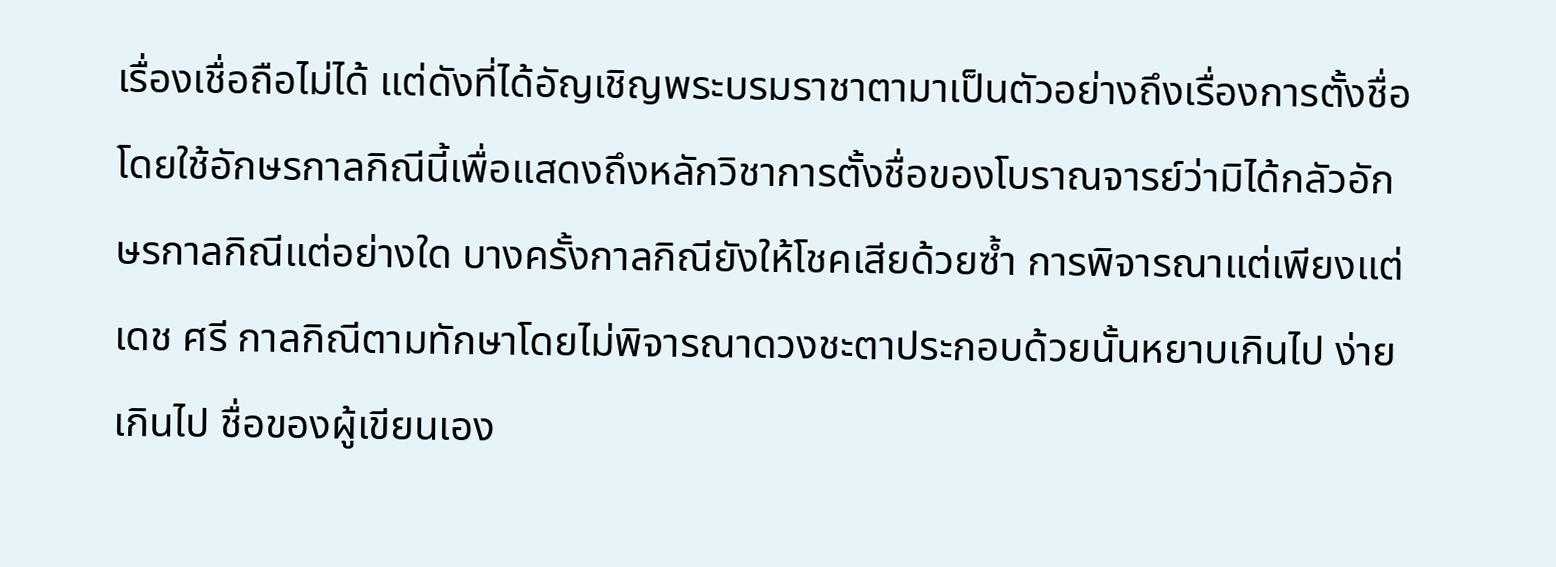เรื่องเชื่อถือไม่ได้ แต่ดังที่ได้อัญเชิญพระบรมราชาตามาเป็นตัวอย่างถึงเรื่องการตั้งชื่อโดยใช้อักษรกาลกิณีนี้เพื่อแสดงถึงหลักวิชาการตั้งชื่อของโบราณจารย์ว่ามิได้กลัวอักษรกาลกิณีแต่อย่างใด บางครั้งกาลกิณียังให้โชคเสียด้วยซ้ำ การพิจารณาแต่เพียงแต่ เดช ศรี กาลกิณีตามทักษาโดยไม่พิจารณาดวงชะตาประกอบด้วยนั้นหยาบเกินไป ง่ายเกินไป ชื่อของผู้เขียนเอง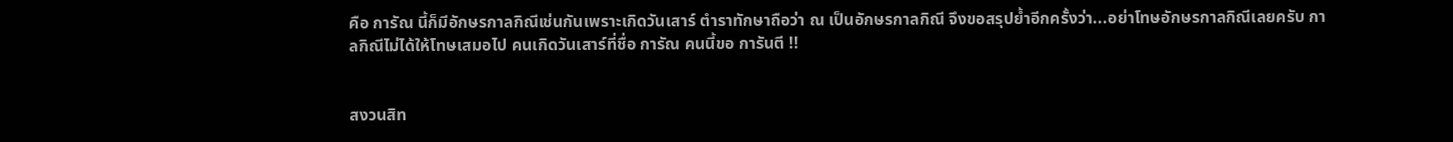คือ การัณ นี้ก็มีอักษรกาลกิณีเช่นกันเพราะเกิดวันเสาร์ ตำราทักษาถือว่า ณ เป็นอักษรกาลกิณี จึงขอสรุปย้ำอีกครั้งว่า...อย่าโทษอักษรกาลกิณีเลยครับ กาลกิณีไม่ได้ให้โทษเสมอไป คนเกิดวันเสาร์ที่ชื่อ การัณ คนนี้ขอ การันตี !!


สงวนสิท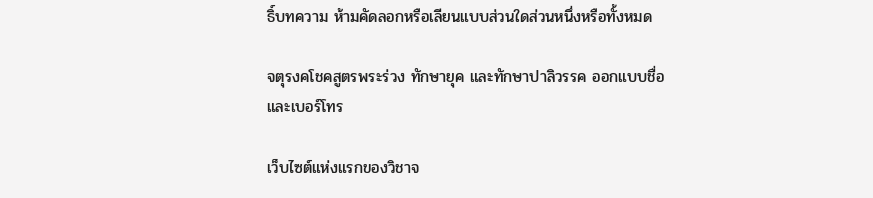ธิ์บทความ ห้ามคัดลอกหรือเลียนแบบส่วนใดส่วนหนึ่งหรือทั้งหมด

จตุรงคโชคสูตรพระร่วง ทักษายุค และทักษาปาลิวรรค ออกแบบชื่อและเบอร์โทร

เว็บไซต์แห่งแรกของวิชาจ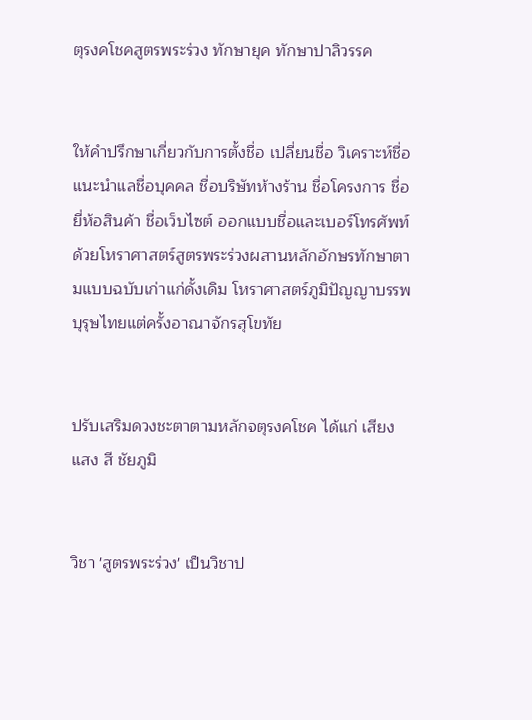ตุรงคโชคสูตรพระร่วง ทักษายุค ทักษาปาลิวรรค


ให้คำปรึกษาเกี่ยวกับการตั้งชื่อ เปลี่ยนชื่อ วิเคราะห์ชื่อแนะนำแลชื่อบุคคล ชื่อบริษัทห้างร้าน ชื่อโครงการ ชื่อยี่ห้อสินค้า ชื่อเว็บไซต์ ออกแบบชื่อและเบอร์โทรศัพท์ ด้วยโหราศาสตร์สูตรพระร่วงผสานหลักอักษรทักษาตามแบบฉบับเก่าแก่ดั้งเดิม โหราศาสตร์ภูมิปัญญาบรรพบุรุษไทยแต่ครั้งอาณาจักรสุโขทัย


ปรับเสริมดวงชะตาตามหลักจตุรงคโชค ได้แก่ เสียง แสง สี ชัยภูมิ


วิชา 'สูตรพระร่วง' เป็นวิชาป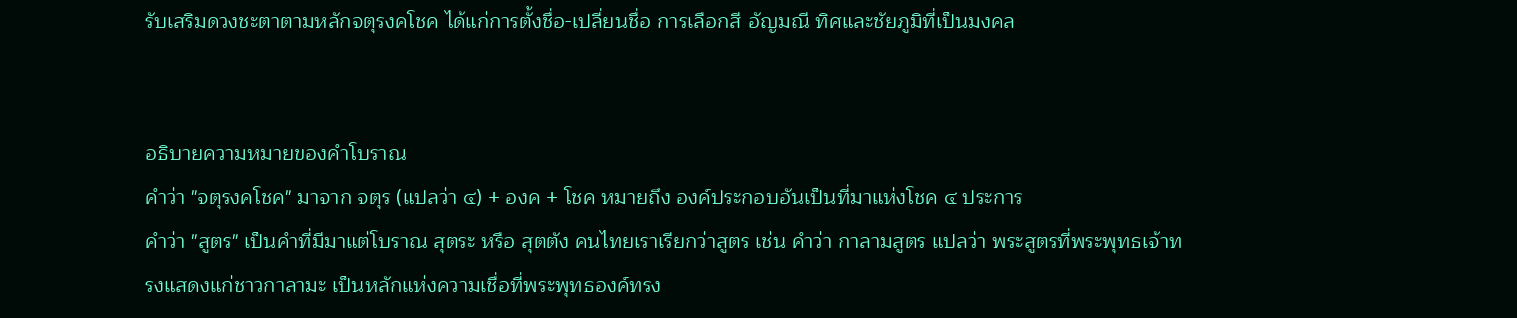รับเสริมดวงชะตาตามหลักจตุรงคโชค ได้แก่การตั้งชื่อ-เปลี่ยนชื่อ การเลือกสี อัญมณี ทิศและชัยภูมิที่เป็นมงคล


อธิบายความหมายของคำโบราณ
คำว่า "จตุรงคโชค" มาจาก จตุร (แปลว่า ๔) + องค + โชค หมายถึง องค์ประกอบอันเป็นที่มาแห่งโชค ๔ ประการ
คำว่า "สูตร" เป็นคำที่มีมาแต่โบราณ สุตระ หรือ สุตตัง คนไทยเราเรียกว่าสูตร เช่น คำว่า กาลามสูตร แปลว่า พระสูตรที่พระพุทธเจ้าทรงแสดงแก่ชาวกาลามะ เป็นหลักแห่งความเชื่อที่พระพุทธองค์ทรง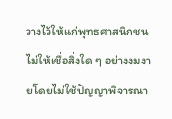วางไว้ให้แก่พุทธศาสนิกชน ไม่ให้เชื่อสิ่งใด ๆ อย่างงมงายโดยไม่ใช้ปัญญาพิจารณา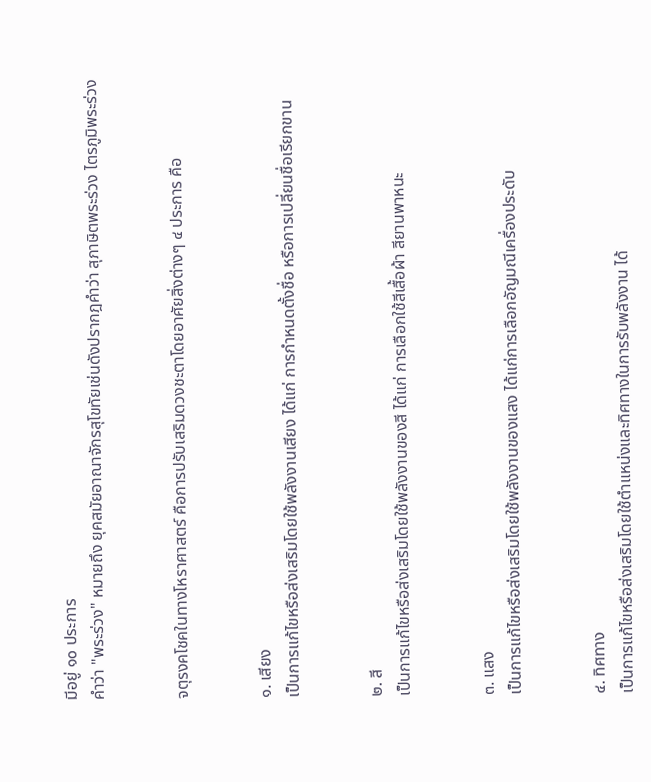มีอยู่ ๑๐ ประการ
คำว่า "พระร่วง" หมายถึง ยุคสมัยอาณาจักรสุโขทัยเช่นดังปรากฎคำว่า สุภาษิตพระร่วง ไตรภูมิพระร่วง


จตุรงคโชคในทางโหราศาสตร์ คือการปรับเสริมดวงชะตาโดยอาศัยสิ่งต่างๆ ๔ ประการ คือ


๑. เสียง
เป็นการแก้ไขหรือส่งเสริมโดยใช้พลังงานเสียง ได้แก่ การกำหนดตั้งชื่อ หรือการเปลี่ยนชื่อเรียกขาน


๒. สี
เป็นการแก้ไขหรือส่งเสริมโดยใช้พลังงานของสี ได้แก่ การเลือกใช้สีเสื้อผ้า สียานพาหนะ


๓. แสง
เป็นการแก้ไขหรือส่งเสริมโดยใช้พลังงานของแสง ได้แก่การเลือกอัญมณีเครื่องประดับ


๔. ทิศทาง
เป็นการแก้ไขหรือส่งเสริมโดยใช้ตำแหน่งและทิศทางในการรับพลังงาน ได้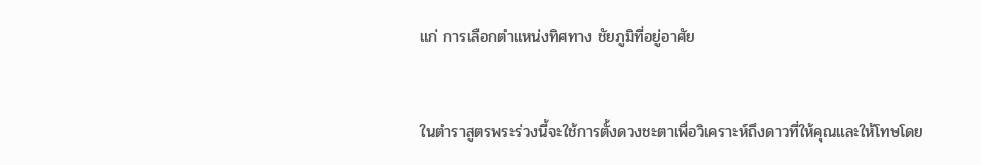แก่ การเลือกตำแหน่งทิศทาง ชัยภูมิที่อยู่อาศัย


ในตำราสูตรพระร่วงนี้จะใช้การตั้งดวงชะตาเพื่อวิเคราะห์ถึงดาวที่ให้คุณและให้โทษโดย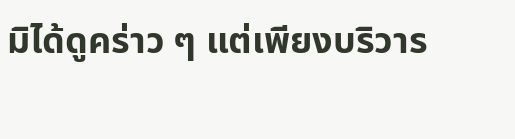มิได้ดูคร่าว ๆ แต่เพียงบริวาร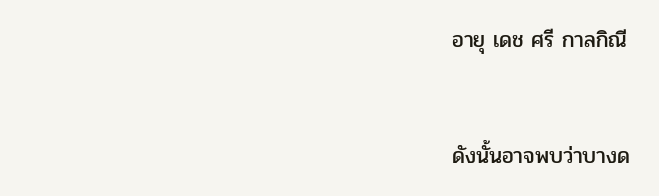อายุ เดช ศรี กาลกิณี


ดังนั้นอาจพบว่าบางด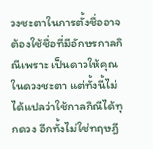วงชะตาในการตั้งชื่ออาจต้องใช้ชื่อที่มีอักษรกาลกิณีเพราะ เป็นดาวให้คุณในดวงชะตา แต่ทั้งนี้ไม่ได้แปลว่าใช้กาลกิณีได้ทุกดวง อีกทั้งไม่ใช่ทฤษฎี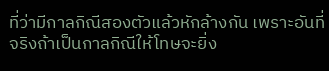ที่ว่ามีกาลกิณีสองตัวแล้วหักล้างกัน เพราะอันที่จริงถ้าเป็นกาลกิณีให้โทษจะยิ่ง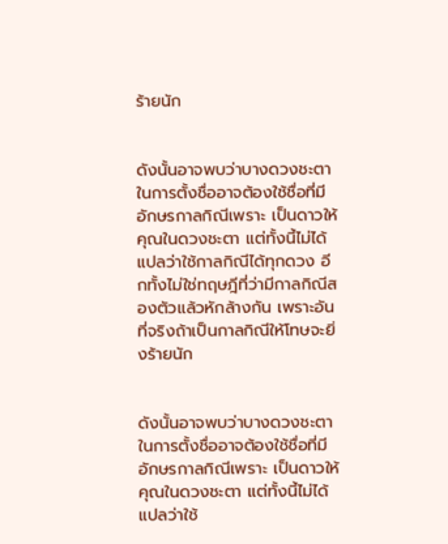ร้ายนัก


ดังนั้นอาจพบว่าบางดวงชะตาในการตั้งชื่ออาจต้องใช้ชื่อที่มีอักษรกาลกิณีเพราะ เป็นดาวให้คุณในดวงชะตา แต่ทั้งนี้ไม่ได้แปลว่าใช้กาลกิณีได้ทุกดวง อีกทั้งไม่ใช่ทฤษฎีที่ว่ามีกาลกิณีสองตัวแล้วหักล้างกัน เพราะอันที่จริงถ้าเป็นกาลกิณีให้โทษจะยิ่งร้ายนัก


ดังนั้นอาจพบว่าบางดวงชะตาในการตั้งชื่ออาจต้องใช้ชื่อที่มีอักษรกาลกิณีเพราะ เป็นดาวให้คุณในดวงชะตา แต่ทั้งนี้ไม่ได้แปลว่าใช้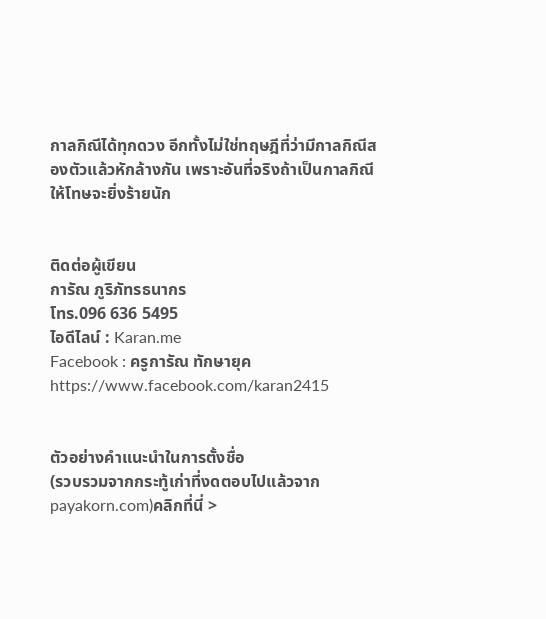กาลกิณีได้ทุกดวง อีกทั้งไม่ใช่ทฤษฎีที่ว่ามีกาลกิณีสองตัวแล้วหักล้างกัน เพราะอันที่จริงถ้าเป็นกาลกิณีให้โทษจะยิ่งร้ายนัก


ติดต่อผู้เขียน
การัณ ภูริภัทรธนากร
โทร.096 636 5495
ไอดีไลน์ : Karan.me
Facebook : ครูการัณ ทักษายุค
https://www.facebook.com/karan2415


ตัวอย่างคำแนะนำในการตั้งชื่อ
(รวบรวมจากกระทู้เก่าที่งดตอบไปแล้วจาก payakorn.com)คลิกที่นี่ >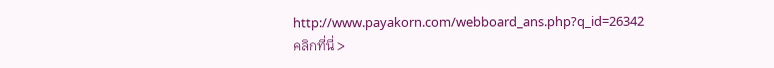http://www.payakorn.com/webboard_ans.php?q_id=26342
คลิกที่นี่ >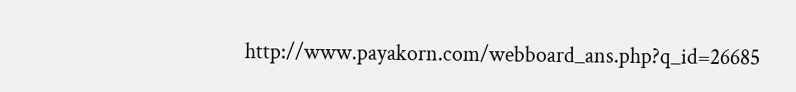http://www.payakorn.com/webboard_ans.php?q_id=26685